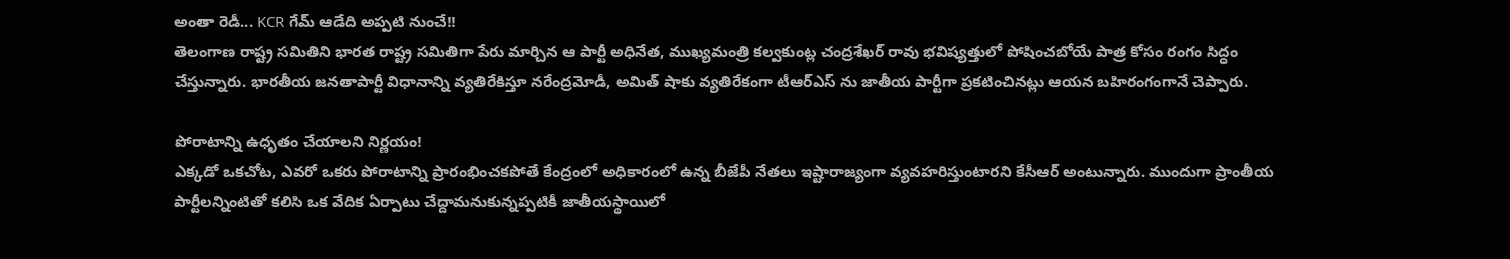అంతా రెడీ... KCR గేమ్ ఆడేది అప్పటి నుంచే!!
తెలంగాణ రాష్ట్ర సమితిని భారత రాష్ట్ర సమితిగా పేరు మార్చిన ఆ పార్టీ అధినేత, ముఖ్యమంత్రి కల్వకుంట్ల చంద్రశేఖర్ రావు భవిష్యత్తులో పోషించబోయే పాత్ర కోసం రంగం సిద్ధం చేస్తున్నారు. భారతీయ జనతాపార్టీ విధానాన్ని వ్యతిరేకిస్తూ నరేంద్రమోడీ, అమిత్ షాకు వ్యతిరేకంగా టీఆర్ఎస్ ను జాతీయ పార్టీగా ప్రకటించినట్లు ఆయన బహిరంగంగానే చెప్పారు.

పోరాటాన్ని ఉధృతం చేయాలని నిర్ణయం!
ఎక్కడో ఒకచోట, ఎవరో ఒకరు పోరాటాన్ని ప్రారంభించకపోతే కేంద్రంలో అధికారంలో ఉన్న బీజేపీ నేతలు ఇష్టారాజ్యంగా వ్యవహరిస్తుంటారని కేసీఆర్ అంటున్నారు. ముందుగా ప్రాంతీయ పార్టీలన్నింటితో కలిసి ఒక వేదిక ఏర్పాటు చేద్దామనుకున్నప్పటికీ జాతీయస్థాయిలో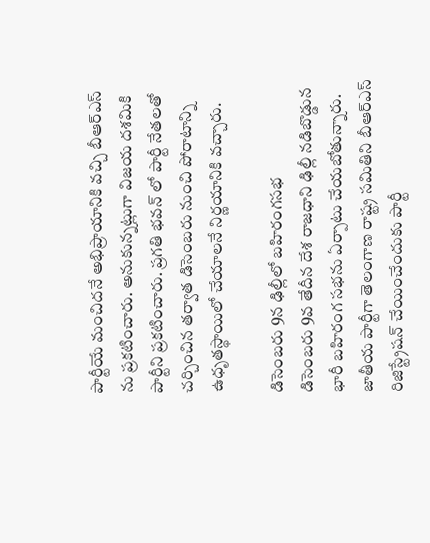పార్టీయే మంచిదనే అభిప్రాయానికి వచ్చి బీఆర్ఎస్ ను ప్రకటించారు. అనుకున్నట్లుగా విజయ దశమికి పార్టీని ప్రకటించారు. ప్రగతి భవన్ లో పార్టీ నేతలతో చర్చించిన తర్వాత డిసెంబరు నుంచి పోరాటాన్ని ఉధృతస్థాయిలో చేయాలనే నిర్ణయానికి వచ్చారు.

డిసెంబరు 9న ఢిల్లీలో బహిరంగసభ
డిసెంబరు 9వ తేదీన దేశ రాజధాని ఢిల్లీ నడిబొడ్డున భారీ బహిరంగ సభను ఏర్పాటు చేయబోతున్నారు. జాతీయ పార్టీగా తెలంగాణ రాష్ట్ర సమితిని బీఆర్ఎస్ రిజిస్ట్రేషన్ చేయించేందుకు పార్టీ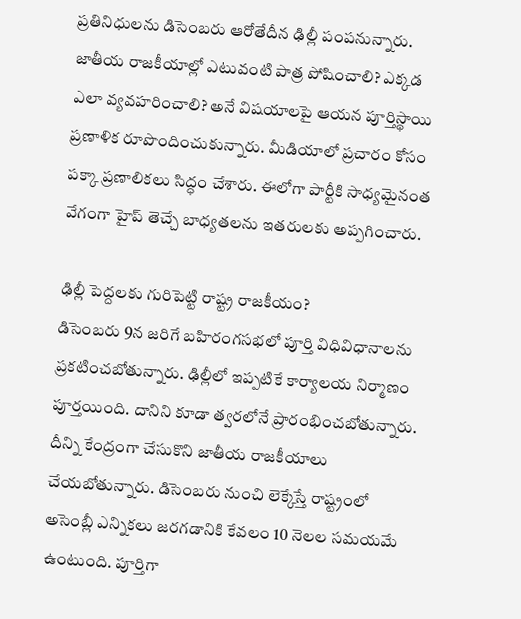ప్రతినిధులను డిసెంబరు ఆరోతేదీన ఢిల్లీ పంపనున్నారు. జాతీయ రాజకీయాల్లో ఎటువంటి పాత్ర పోషించాలి? ఎక్కడ ఎలా వ్యవహరించాలి? అనే విషయాలపై ఆయన పూర్తిస్థాయి ప్రణాళిక రూపొందించుకున్నారు. మీడియాలో ప్రచారం కోసం పక్కా ప్రణాలికలు సిద్ధం చేశారు. ఈలోగా పార్టీకి సాధ్యమైనంత వేగంగా హైప్ తెచ్చే బాధ్యతలను ఇతరులకు అప్పగించారు.

ఢిల్లీ పెద్దలకు గురిపెట్టి రాష్ట్ర రాజకీయం?
డిసెంబరు 9న జరిగే బహిరంగసభలో పూర్తి విధివిధానాలను ప్రకటించబోతున్నారు. ఢిల్లీలో ఇప్పటికే కార్యాలయ నిర్మాణం పూర్తయింది. దానిని కూడా త్వరలోనే ప్రారంభించబోతున్నారు. దీన్ని కేంద్రంగా చేసుకొని జాతీయ రాజకీయాలు చేయబోతున్నారు. డిసెంబరు నుంచి లెక్కేస్తే రాష్ట్రంలో అసెంబ్లీ ఎన్నికలు జరగడానికి కేవలం 10 నెలల సమయమే ఉంటుంది. పూర్తిగా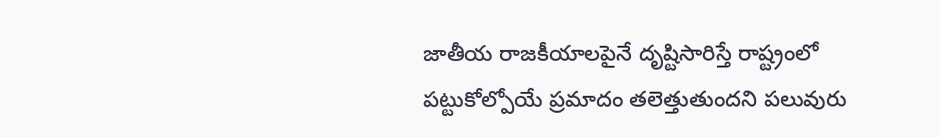జాతీయ రాజకీయాలపైనే దృష్టిసారిస్తే రాష్ట్రంలో పట్టుకోల్పోయే ప్రమాదం తలెత్తుతుందని పలువురు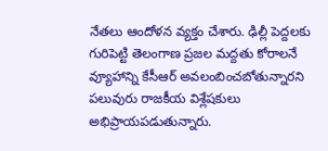నేతలు ఆందోళన వ్యక్తం చేశారు. ఢిల్లీ పెద్దలకు గురిపెట్టి తెలంగాణ ప్రజల మద్దతు కోరాలనే వ్యూహాన్ని కేసీఆర్ అవలంబించబోతున్నారని పలువురు రాజకీయ విశ్లేషకులు అభిప్రాయపడుతున్నారు.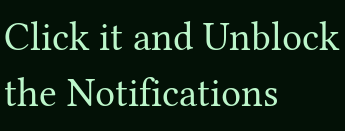Click it and Unblock the Notifications